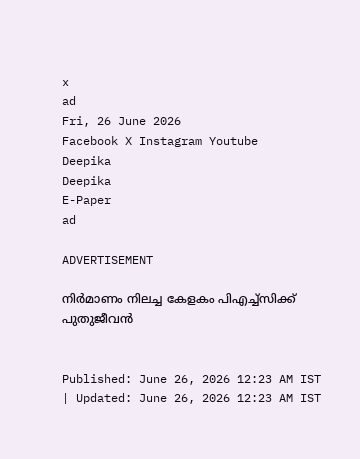x
ad
Fri, 26 June 2026
Facebook X Instagram Youtube
Deepika
Deepika
E-Paper
ad

ADVERTISEMENT

നിർമാണം നിലച്ച കേളകം പിഎച്ച്സിക്ക് പുതുജീവൻ


Published: June 26, 2026 12:23 AM IST | Updated: June 26, 2026 12:23 AM IST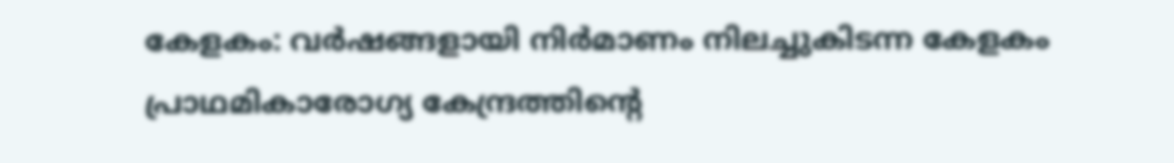കേളകം: വർഷങ്ങളായി നിർമാണം നിലച്ചുകിടന്ന കേളകം പ്രാഥമികാരോഗ്യ കേന്ദ്രത്തിന്‍റെ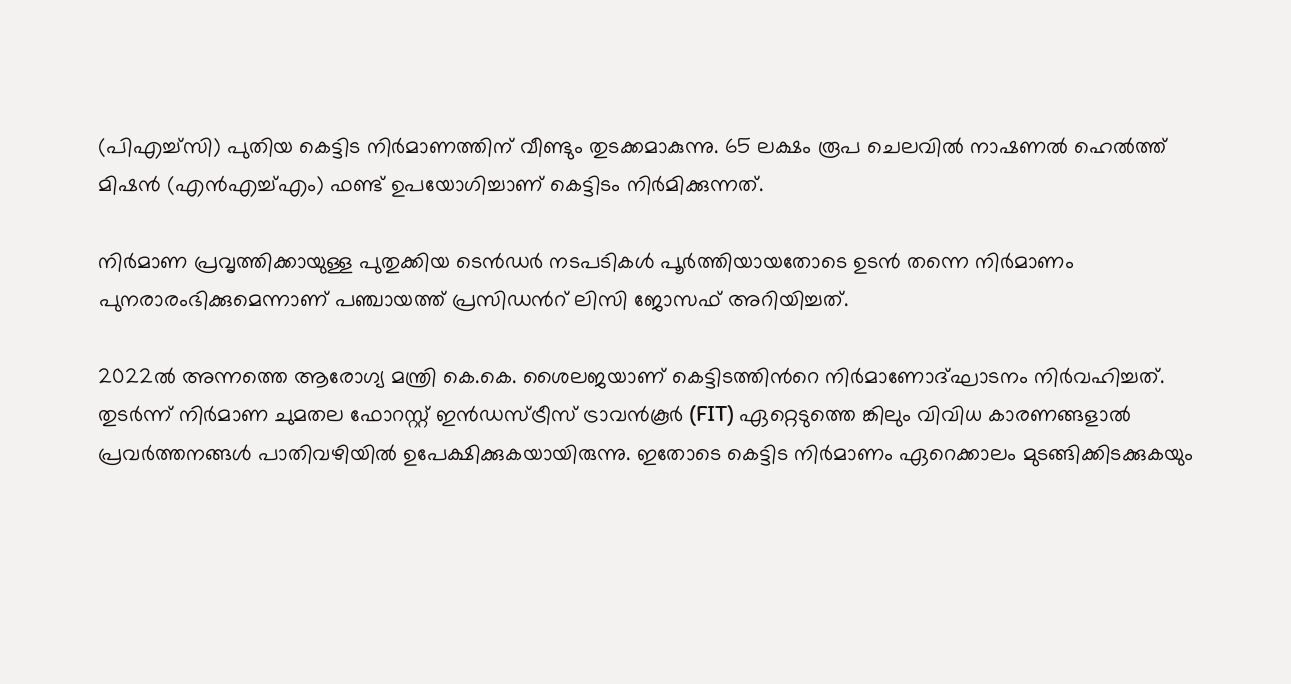(പിഎച്ച്സി) പുതിയ കെട്ടിട നിർമാണത്തിന് വീണ്ടും തുടക്കമാകുന്നു. 65 ലക്ഷം രൂപ ചെലവിൽ നാഷണൽ ഹെൽത്ത് മിഷൻ (എൻഎച്ച്എം) ഫണ്ട് ഉപയോഗിച്ചാണ് കെട്ടിടം നിർമിക്കുന്നത്.

നിർമാണ പ്രവൃത്തിക്കായുള്ള പുതുക്കിയ ടെൻഡർ നടപടികൾ പൂർത്തിയായതോടെ ഉടൻ തന്നെ നിർമാണം പുനരാരംഭിക്കുമെന്നാണ് പഞ്ചായത്ത് പ്രസിഡന്‍റ് ലിസി ജോസഫ് അറിയിച്ചത്.

2022ൽ അന്നത്തെ ആരോഗ്യ മന്ത്രി കെ.കെ. ശൈലജയാണ് കെട്ടിടത്തിന്‍റെ നിർമാണോദ്ഘാടനം നിർവഹിച്ചത്. തുടർന്ന് നിർമാണ ചുമതല ഫോറസ്റ്റ് ഇൻഡസ്ട്രീസ് ട്രാവൻകൂർ (FIT) ഏറ്റെടുത്തെ ങ്കിലും വിവിധ കാരണങ്ങളാൽ പ്രവർത്തനങ്ങൾ പാതിവഴിയിൽ ഉപേക്ഷിക്കുകയായിരുന്നു. ഇതോടെ കെട്ടിട നിർമാണം ഏറെക്കാലം മുടങ്ങിക്കിടക്കുകയും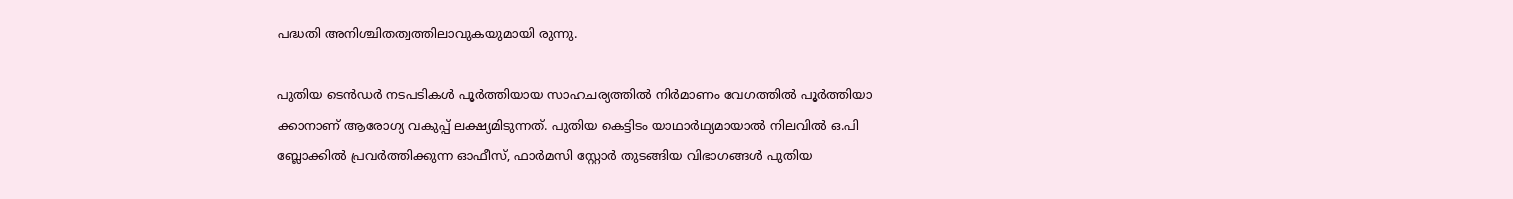പദ്ധതി അനിശ്ചിതത്വത്തിലാവുകയുമായി രുന്നു.

പുതിയ ടെൻഡർ നടപടികൾ പൂർത്തിയായ സാഹചര്യത്തിൽ നിർമാണം വേഗത്തിൽ പൂർത്തിയാ ക്കാനാണ് ആരോഗ്യ വകുപ്പ് ലക്ഷ്യമിടുന്നത്. പുതിയ കെട്ടിടം യാഥാർഥ്യമായാൽ നിലവിൽ ഒ.പി ബ്ലോക്കിൽ പ്രവർത്തിക്കുന്ന ഓഫീസ്, ഫാർമസി സ്റ്റോർ തുടങ്ങിയ വിഭാഗങ്ങൾ പുതിയ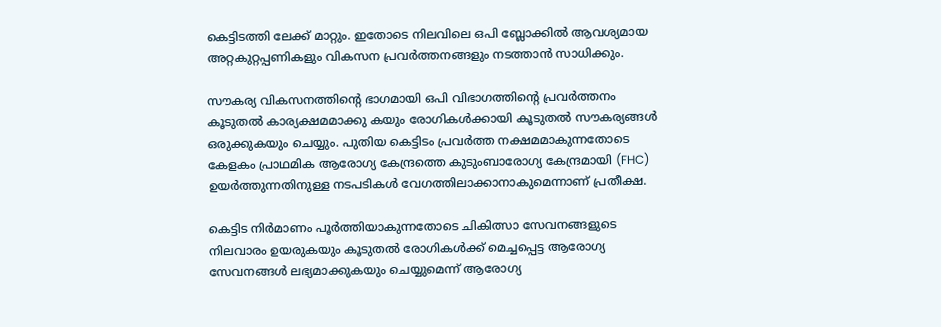കെട്ടിടത്തി ലേക്ക് മാറ്റും. ഇതോടെ നിലവിലെ ഒപി ബ്ലോക്കിൽ ആവശ്യമായ അറ്റകുറ്റപ്പണികളും വികസന പ്രവർത്തനങ്ങളും നടത്താൻ സാധിക്കും.

സൗകര്യ വികസനത്തിന്‍റെ ഭാഗമായി ഒപി വിഭാഗത്തിന്‍റെ പ്രവർത്തനം കൂടുതൽ കാര്യക്ഷമമാക്കു കയും രോഗികൾക്കായി കൂടുതൽ സൗകര്യങ്ങൾ ഒരുക്കുകയും ചെയ്യും. പുതിയ കെട്ടിടം പ്രവർത്ത നക്ഷമമാകുന്നതോടെ കേളകം പ്രാഥമിക ആരോഗ്യ കേന്ദ്രത്തെ കുടുംബാരോഗ്യ കേന്ദ്രമായി (FHC) ഉയർത്തുന്നതിനുള്ള നടപടികൾ വേഗത്തിലാക്കാനാകുമെന്നാണ് പ്രതീക്ഷ.

കെട്ടിട നിർമാണം പൂർത്തിയാകുന്നതോടെ ചികിത്സാ സേവനങ്ങളുടെ നിലവാരം ഉയരുകയും കൂടുതൽ രോഗികൾക്ക് മെച്ചപ്പെട്ട ആരോഗ്യ സേവനങ്ങൾ ലഭ്യമാക്കുകയും ചെയ്യുമെന്ന് ആരോഗ്യ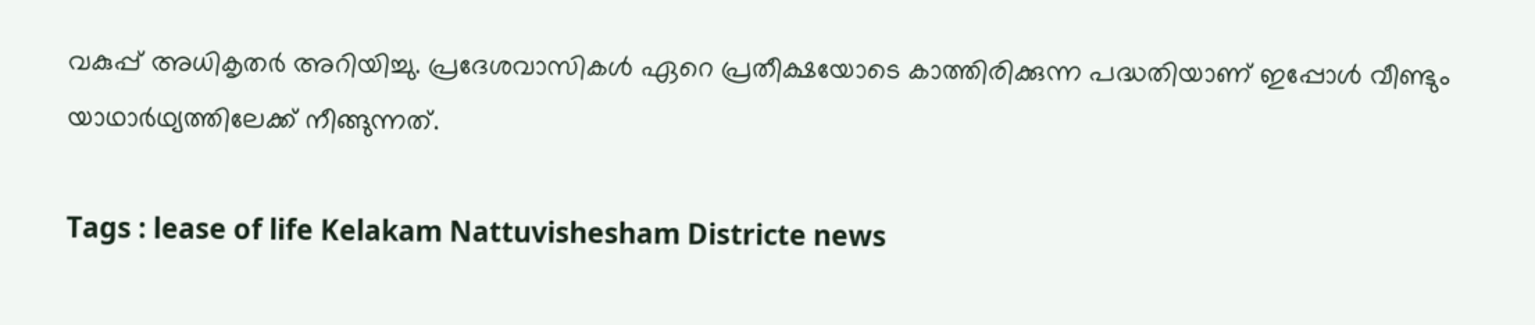വകുപ്പ് അധികൃതർ അറിയിച്ചു. പ്രദേശവാസികൾ ഏറെ പ്രതീക്ഷയോടെ കാത്തിരിക്കുന്ന പദ്ധതിയാണ് ഇപ്പോൾ വീണ്ടും യാഥാർഥ്യത്തിലേക്ക് നീങ്ങുന്നത്.

Tags : lease of life Kelakam Nattuvishesham Districte news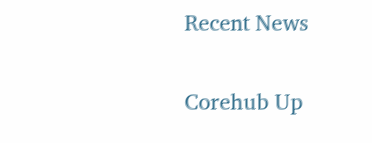Recent News

Corehub Up